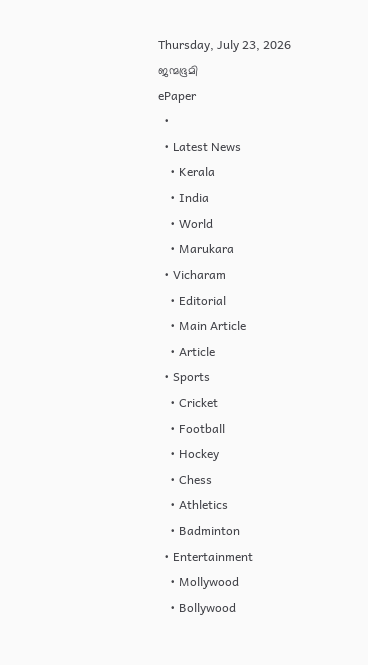Thursday, July 23, 2026
ജന്മഭൂമി
ePaper
  •
  • Latest News
    • Kerala
    • India
    • World
    • Marukara
  • Vicharam
    • Editorial
    • Main Article
    • Article
  • Sports
    • Cricket
    • Football
    • Hockey
    • Chess
    • Athletics
    • Badminton
  • Entertainment
    • Mollywood
    • Bollywood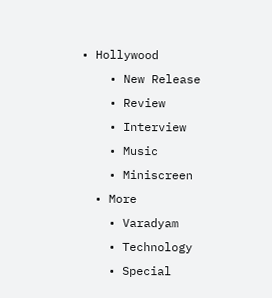• Hollywood
    • New Release
    • Review
    • Interview
    • Music
    • Miniscreen
  • More
    • Varadyam
    • Technology
    • Special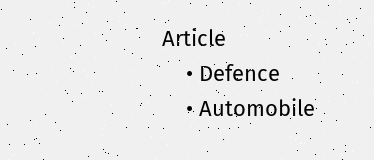Article
    • Defence
    • Automobile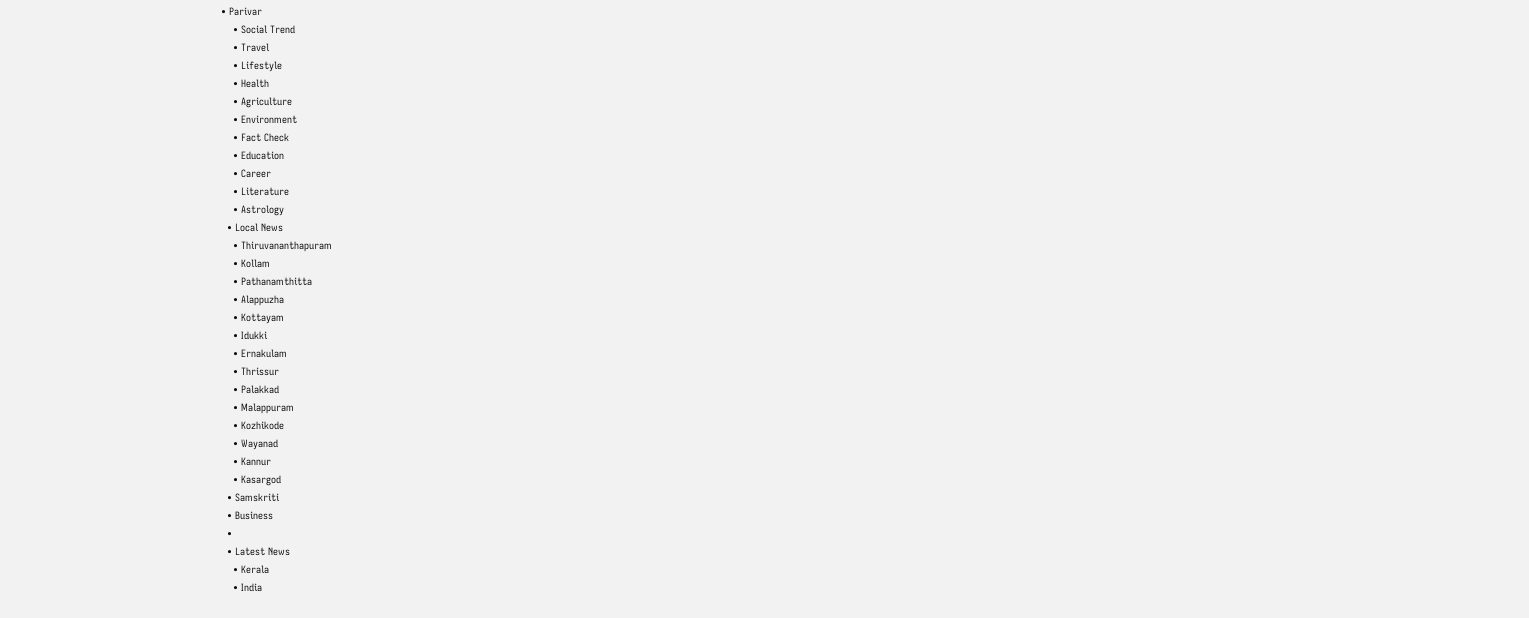• Parivar
    • Social Trend
    • Travel
    • Lifestyle
    • Health
    • Agriculture
    • Environment
    • Fact Check
    • Education
    • Career
    • Literature
    • Astrology
  • Local News
    • Thiruvananthapuram
    • Kollam
    • Pathanamthitta
    • Alappuzha
    • Kottayam
    • Idukki
    • Ernakulam
    • Thrissur
    • Palakkad
    • Malappuram
    • Kozhikode
    • Wayanad
    • Kannur
    • Kasargod
  • Samskriti
  • Business
  •
  • Latest News
    • Kerala
    • India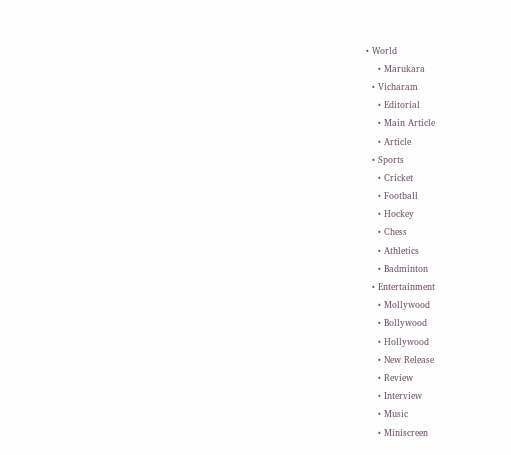• World
    • Marukara
  • Vicharam
    • Editorial
    • Main Article
    • Article
  • Sports
    • Cricket
    • Football
    • Hockey
    • Chess
    • Athletics
    • Badminton
  • Entertainment
    • Mollywood
    • Bollywood
    • Hollywood
    • New Release
    • Review
    • Interview
    • Music
    • Miniscreen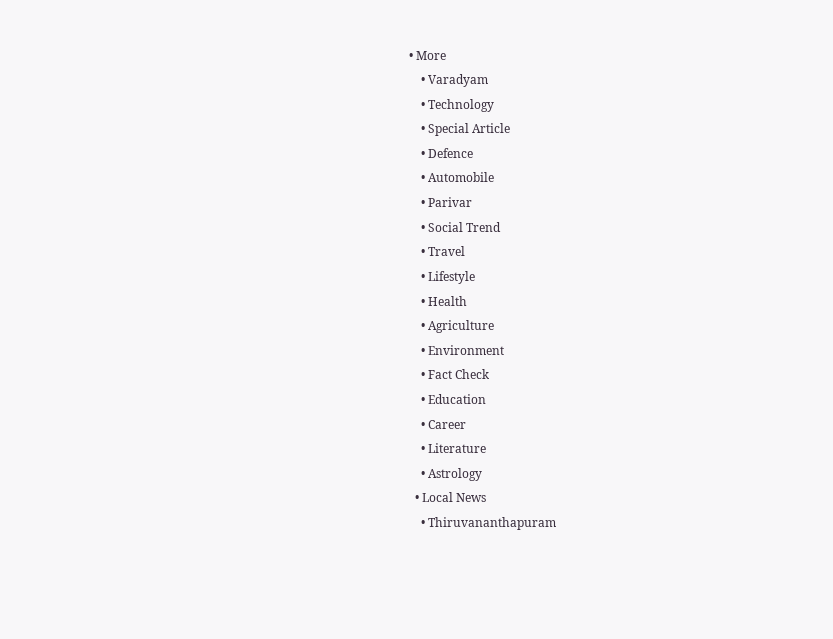• More
    • Varadyam
    • Technology
    • Special Article
    • Defence
    • Automobile
    • Parivar
    • Social Trend
    • Travel
    • Lifestyle
    • Health
    • Agriculture
    • Environment
    • Fact Check
    • Education
    • Career
    • Literature
    • Astrology
  • Local News
    • Thiruvananthapuram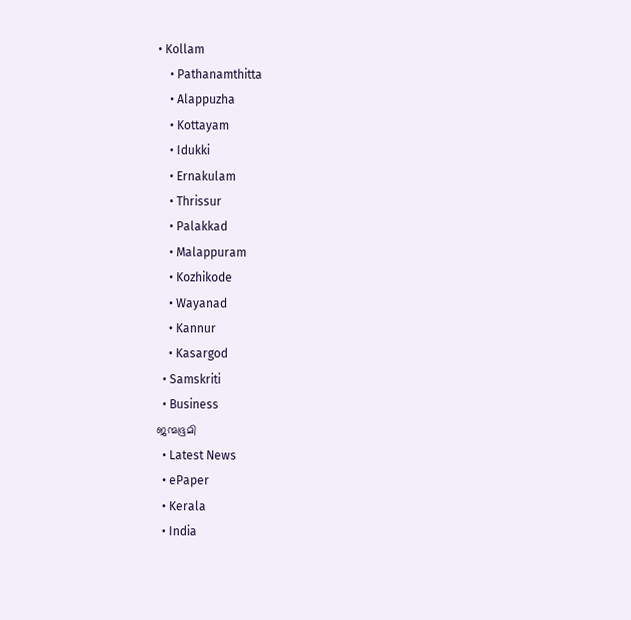• Kollam
    • Pathanamthitta
    • Alappuzha
    • Kottayam
    • Idukki
    • Ernakulam
    • Thrissur
    • Palakkad
    • Malappuram
    • Kozhikode
    • Wayanad
    • Kannur
    • Kasargod
  • Samskriti
  • Business
ജന്മഭൂമി
  • Latest News
  • ePaper
  • Kerala
  • India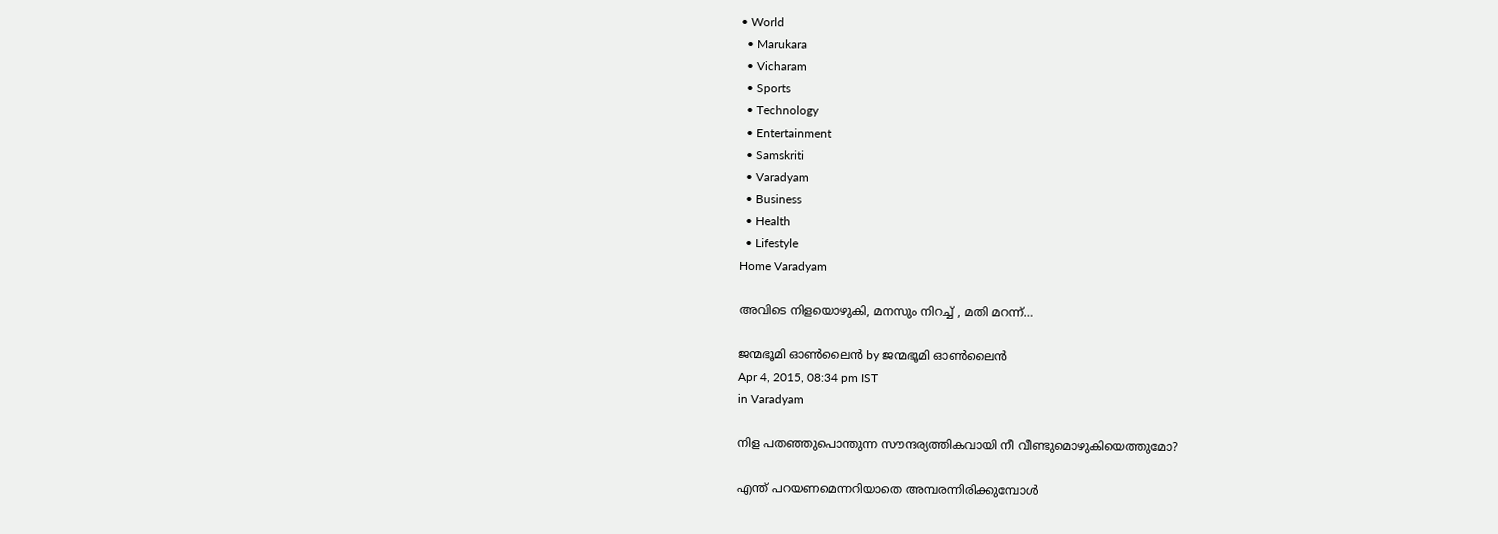• World
  • Marukara
  • Vicharam
  • Sports
  • Technology
  • Entertainment
  • Samskriti
  • Varadyam
  • Business
  • Health
  • Lifestyle
Home Varadyam

അവിടെ നിളയൊഴുകി, മനസും നിറച്ച് , മതി മറന്ന്…

ജന്മഭൂമി ഓണ്‍ലൈന്‍ by ജന്മഭൂമി ഓണ്‍ലൈന്‍
Apr 4, 2015, 08:34 pm IST
in Varadyam

നിള പതഞ്ഞുപൊന്തുന്ന സൗന്ദര്യത്തികവായി നീ വീണ്ടുമൊഴുകിയെത്തുമോ?

എന്ത് പറയണമെന്നറിയാതെ അമ്പരന്നിരിക്കുമ്പോള്‍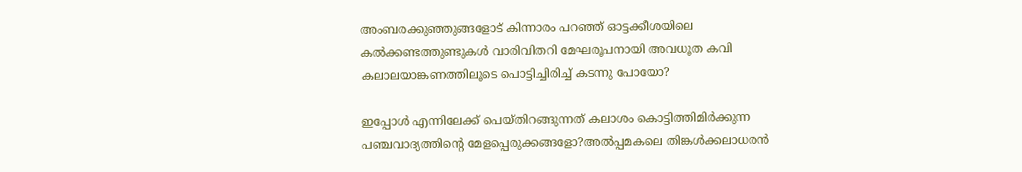അംബരക്കുഞ്ഞുങ്ങളോട് കിന്നാരം പറഞ്ഞ് ഓട്ടക്കീശയിലെ കല്‍ക്കണ്ടത്തുണ്ടുകള്‍ വാരിവിതറി മേഘരൂപനായി അവധൂത കവി കലാലയാങ്കണത്തിലൂടെ പൊട്ടിച്ചിരിച്ച് കടന്നു പോയോ?

ഇപ്പോള്‍ എന്നിലേക്ക് പെയ്തിറങ്ങുന്നത് കലാശം കൊട്ടിത്തിമിര്‍ക്കുന്ന പഞ്ചവാദ്യത്തിന്റെ മേളപ്പെരുക്കങ്ങളോ?അല്‍പ്പമകലെ തിങ്കള്‍ക്കലാധരന്‍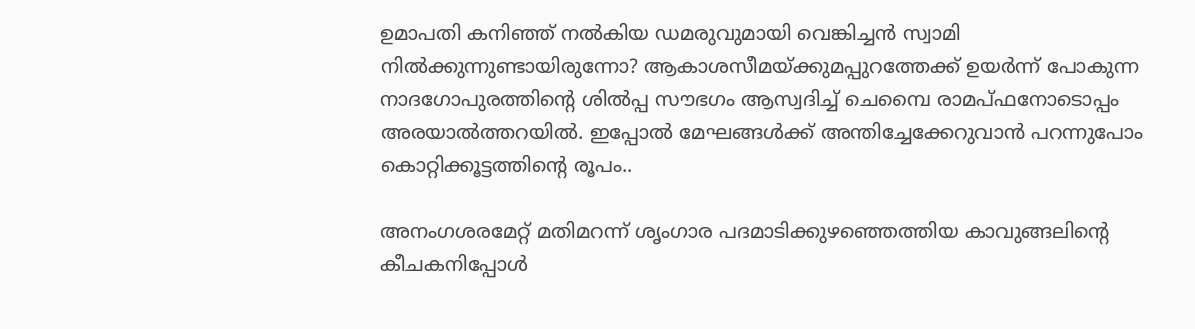ഉമാപതി കനിഞ്ഞ് നല്‍കിയ ഡമരുവുമായി വെങ്കിച്ചന്‍ സ്വാമി നില്‍ക്കുന്നുണ്ടായിരുന്നോ? ആകാശസീമയ്‌ക്കുമപ്പുറത്തേക്ക് ഉയര്‍ന്ന് പോകുന്ന നാദഗോപുരത്തിന്റെ ശില്‍പ്പ സൗഭഗം ആസ്വദിച്ച് ചെമ്പൈ രാമപ്ഫനോടൊപ്പം അരയാല്‍ത്തറയില്‍. ഇപ്പോല്‍ മേഘങ്ങള്‍ക്ക് അന്തിച്ചേക്കേറുവാന്‍ പറന്നുപോം കൊറ്റിക്കൂട്ടത്തിന്റെ രൂപം..

അനംഗശരമേറ്റ് മതിമറന്ന് ശൃംഗാര പദമാടിക്കുഴഞ്ഞെത്തിയ കാവുങ്ങലിന്റെ കീചകനിപ്പോള്‍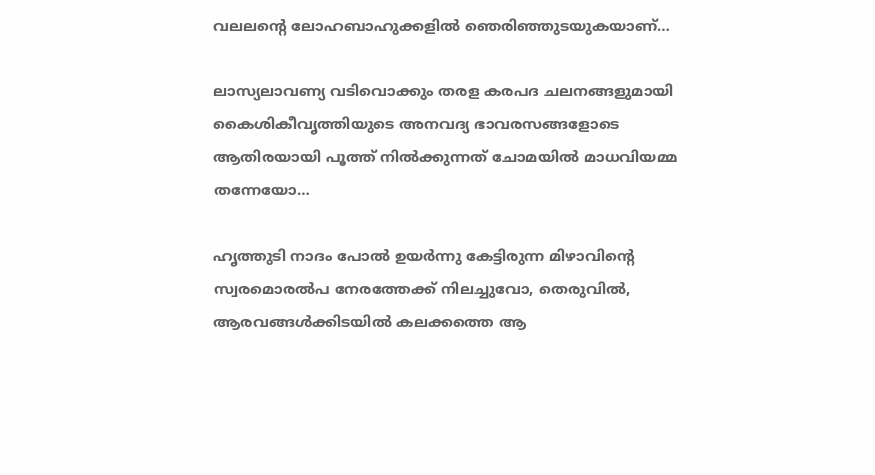വലലന്റെ ലോഹബാഹുക്കളില്‍ ഞെരിഞ്ഞുടയുകയാണ്…

ലാസ്യലാവണ്യ വടിവൊക്കും തരള കരപദ ചലനങ്ങളുമായി കൈശികീവൃത്തിയുടെ അനവദ്യ ഭാവരസങ്ങളോടെ ആതിരയായി പൂത്ത് നില്‍ക്കുന്നത് ചോമയില്‍ മാധവിയമ്മ തന്നേയോ…

ഹൃത്തുടി നാദം പോല്‍ ഉയര്‍ന്നു കേട്ടിരുന്ന മിഴാവിന്റെ സ്വരമൊരല്‍പ നേരത്തേക്ക് നിലച്ചുവോ, തെരുവില്‍, ആരവങ്ങള്‍ക്കിടയില്‍ കലക്കത്തെ ആ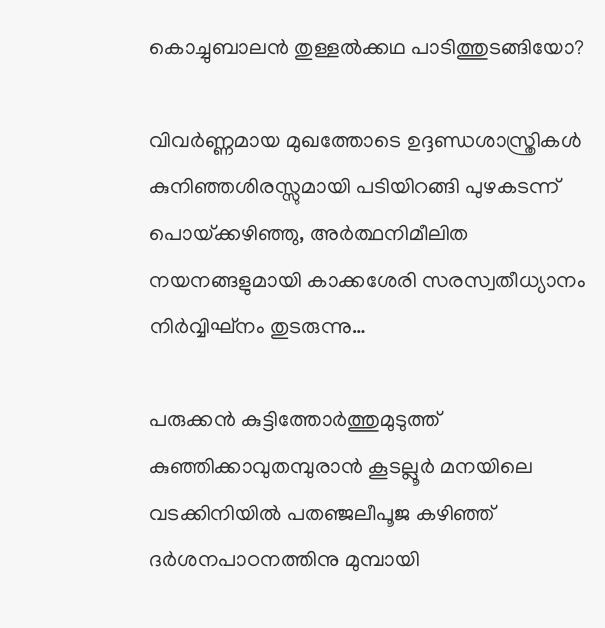കൊച്ചുബാലന്‍ തുള്ളല്‍ക്കഥ പാടിത്തുടങ്ങിയോ?

വിവര്‍ണ്ണമായ മുഖത്തോടെ ഉദ്ദണ്ഡശാസ്ത്രികള്‍ കുനിഞ്ഞശിരസ്സുമായി പടിയിറങ്ങി പുഴകടന്ന് പൊയ്‌ക്കഴിഞ്ഞു, അര്‍ത്ഥനിമീലിത നയനങ്ങളുമായി കാക്കശേരി സരസ്വതീധ്യാനം നിര്‍വ്വിഘ്‌നം തുടരുന്നു…

പരുക്കന്‍ കുട്ടിത്തോര്‍ത്തുമുടുത്ത് കുഞ്ഞിക്കാവുതമ്പുരാന്‍ കൂടല്ലൂര്‍ മനയിലെ വടക്കിനിയില്‍ പതഞ്ജലീപൂജ കഴിഞ്ഞ് ദര്‍ശനപാഠനത്തിനു മുമ്പായി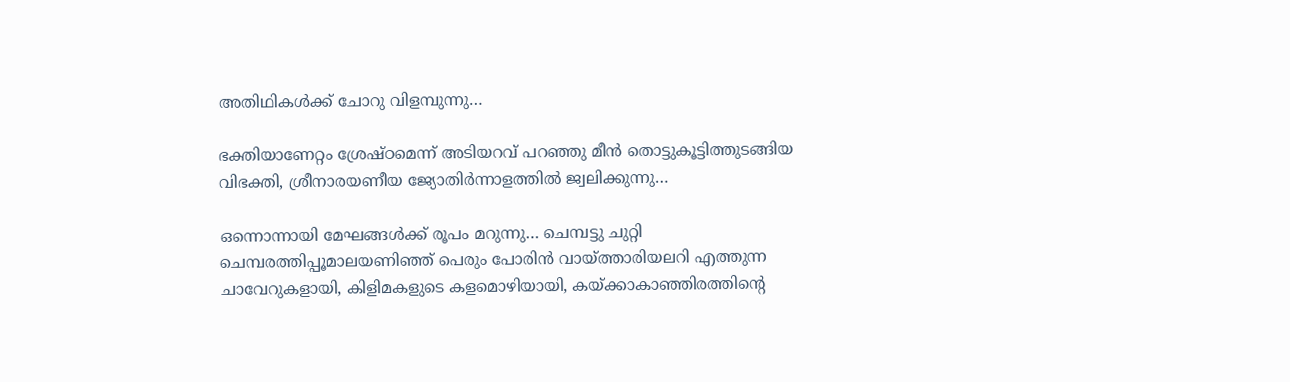അതിഥികള്‍ക്ക് ചോറു വിളമ്പുന്നു…

ഭക്തിയാണേറ്റം ശ്രേഷ്ഠമെന്ന് അടിയറവ് പറഞ്ഞു മീന്‍ തൊട്ടുകൂട്ടിത്തുടങ്ങിയ വിഭക്തി, ശ്രീനാരയണീയ ജ്യോതിര്‍ന്നാളത്തില്‍ ജ്വലിക്കുന്നു…

ഒന്നൊന്നായി മേഘങ്ങള്‍ക്ക് രൂപം മറുന്നു… ചെമ്പട്ടു ചുറ്റി ചെമ്പരത്തിപ്പൂമാലയണിഞ്ഞ് പെരും പോരിന്‍ വായ്‌ത്താരിയലറി എത്തുന്ന ചാവേറുകളായി, കിളിമകളുടെ കളമൊഴിയായി, കയ്‌ക്കാകാഞ്ഞിരത്തിന്റെ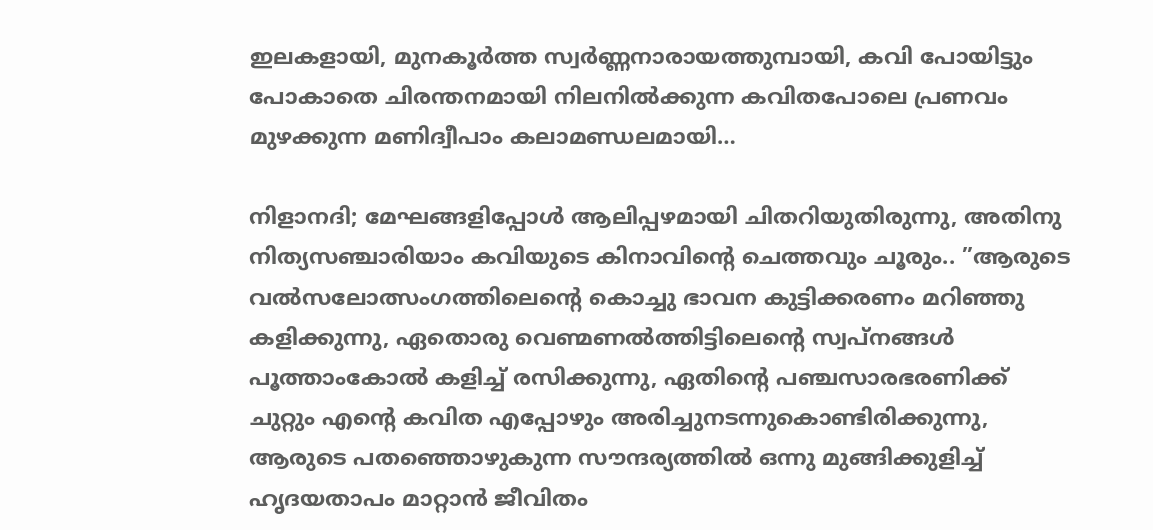ഇലകളായി, മുനകൂര്‍ത്ത സ്വര്‍ണ്ണനാരായത്തുമ്പായി, കവി പോയിട്ടും പോകാതെ ചിരന്തനമായി നിലനില്‍ക്കുന്ന കവിതപോലെ പ്രണവം മുഴക്കുന്ന മണിദ്വീപാം കലാമണ്ഡലമായി…

നിളാനദി; മേഘങ്ങളിപ്പോള്‍ ആലിപ്പഴമായി ചിതറിയുതിരുന്നു, അതിനു നിത്യസഞ്ചാരിയാം കവിയുടെ കിനാവിന്റെ ചെത്തവും ചൂരും.. ”ആരുടെ വല്‍സലോത്സംഗത്തിലെന്റെ കൊച്ചു ഭാവന കുട്ടിക്കരണം മറിഞ്ഞു കളിക്കുന്നു, ഏതൊരു വെണ്മണല്‍ത്തിട്ടിലെന്റെ സ്വപ്‌നങ്ങള്‍ പൂത്താംകോല്‍ കളിച്ച് രസിക്കുന്നു, ഏതിന്റെ പഞ്ചസാരഭരണിക്ക് ചുറ്റും എന്റെ കവിത എപ്പോഴും അരിച്ചുനടന്നുകൊണ്ടിരിക്കുന്നു, ആരുടെ പതഞ്ഞൊഴുകുന്ന സൗന്ദര്യത്തില്‍ ഒന്നു മുങ്ങിക്കുളിച്ച് ഹൃദയതാപം മാറ്റാന്‍ ജീവിതം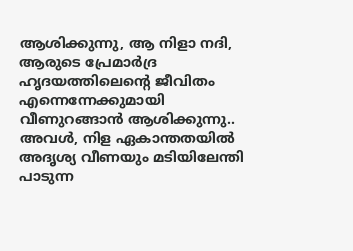ആശിക്കുന്നു, ആ നിളാ നദി, ആരുടെ പ്രേമാര്‍ദ്ര ഹൃദയത്തിലെന്റെ ജീവിതം എന്നെന്നേക്കുമായി വീണുറങ്ങാന്‍ ആശിക്കുന്നു.. അവള്‍, നിള ഏകാന്തതയില്‍ അദൃശ്യ വീണയും മടിയിലേന്തി പാടുന്ന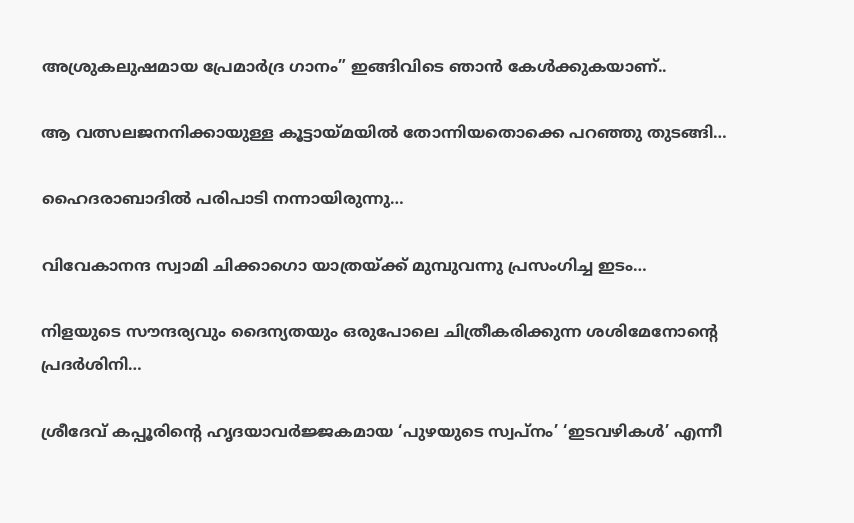അശ്രുകലുഷമായ പ്രേമാര്‍ദ്ര ഗാനം” ഇങ്ങിവിടെ ഞാന്‍ കേള്‍ക്കുകയാണ്..

ആ വത്സലജനനിക്കായുള്ള കൂട്ടായ്‌മയില്‍ തോന്നിയതൊക്കെ പറഞ്ഞു തുടങ്ങി…

ഹൈദരാബാദില്‍ പരിപാടി നന്നായിരുന്നു…

വിവേകാനന്ദ സ്വാമി ചിക്കാഗൊ യാത്രയ്‌ക്ക് മുമ്പുവന്നു പ്രസംഗിച്ച ഇടം…

നിളയുടെ സൗന്ദര്യവും ദൈന്യതയും ഒരുപോലെ ചിത്രീകരിക്കുന്ന ശശിമേനോന്റെ പ്രദര്‍ശിനി…

ശ്രീദേവ് കപ്പൂരിന്റെ ഹൃദയാവര്‍ജ്ജകമായ ‘പുഴയുടെ സ്വപ്‌നം’ ‘ഇടവഴികള്‍’ എന്നീ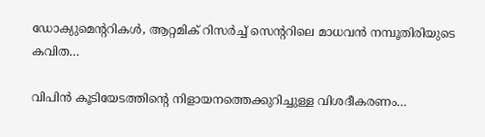ഡോക്യുമെന്ററികള്‍, ആറ്റമിക് റിസര്‍ച്ച് സെന്ററിലെ മാധവന്‍ നമ്പൂതിരിയുടെ കവിത…

വിപിന്‍ കൂടിയേടത്തിന്റെ നിളായനത്തെക്കുറിച്ചുള്ള വിശദീകരണം…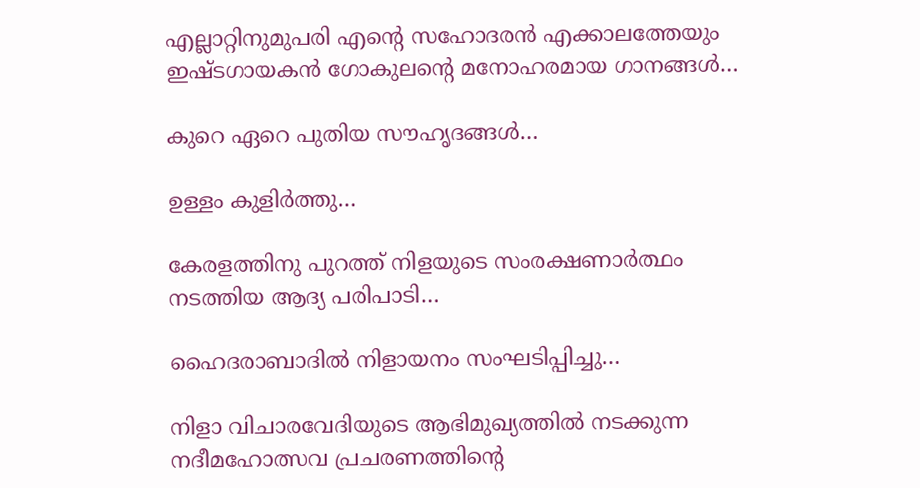എല്ലാറ്റിനുമുപരി എന്റെ സഹോദരന്‍ എക്കാലത്തേയും ഇഷ്ടഗായകന്‍ ഗോകുലന്റെ മനോഹരമായ ഗാനങ്ങള്‍…

കുറെ ഏറെ പുതിയ സൗഹൃദങ്ങള്‍…

ഉള്ളം കുളിര്‍ത്തു…

കേരളത്തിനു പുറത്ത് നിളയുടെ സംരക്ഷണാര്‍ത്ഥം നടത്തിയ ആദ്യ പരിപാടി…

ഹൈദരാബാദില്‍ നിളായനം സംഘടിപ്പിച്ചു…

നിളാ വിചാരവേദിയുടെ ആഭിമുഖ്യത്തില്‍ നടക്കുന്ന നദീമഹോത്സവ പ്രചരണത്തിന്റെ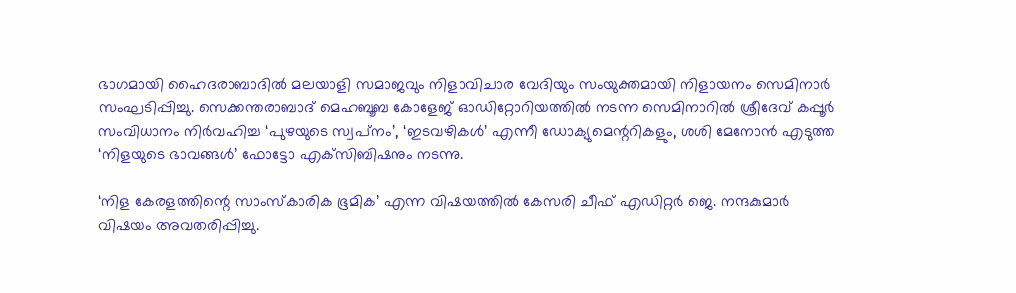ഭാഗമായി ഹൈദരാബാദില്‍ മലയാളി സമാജവും നിളാവിചാര വേദിയും സംയുക്തമായി നിളായനം സെമിനാര്‍ സംഘടിപ്പിച്ചു. സെക്കന്തരാബാദ് മെഹബൂബ കോളേജ് ഓഡിറ്റോറിയത്തില്‍ നടന്ന സെമിനാറില്‍ ശ്രീദേവ് കപ്പൂര്‍ സംവിധാനം നിര്‍വഹിച്ച ‘പുഴയുടെ സ്വപ്‌നം’, ‘ഇടവഴികള്‍’ എന്നീ ഡോക്യുമെന്ററികളും, ശശി മേനോന്‍ എടുത്ത ‘നിളയുടെ ഭാവങ്ങള്‍’ ഫോട്ടോ എക്‌സിബിഷനും നടന്നു.

‘നിള കേരളത്തിന്റെ സാംസ്‌കാരിക ഭൂമിക’ എന്ന വിഷയത്തില്‍ കേസരി ചീഫ് എഡിറ്റര്‍ ജെ. നന്ദകുമാര്‍ വിഷയം അവതരിപ്പിച്ചു.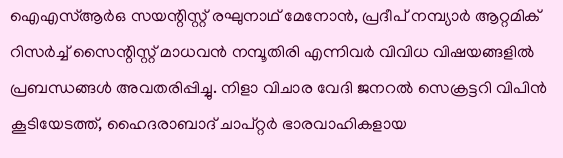ഐഎസ്ആര്‍ഒ സയന്റിസ്റ്റ് രഘുനാഥ് മേനോന്‍, പ്രദീപ് നമ്പ്യാര്‍ ആറ്റമിക് റിസര്‍ച്ച് സൈന്റിസ്റ്റ് മാധവന്‍ നമ്പൂതിരി എന്നിവര്‍ വിവിധ വിഷയങ്ങളില്‍ പ്രബന്ധങ്ങള്‍ അവതരിപ്പിച്ചു. നിളാ വിചാര വേദി ജനറല്‍ സെക്രട്ടറി വിപിന്‍ കൂടിയേടത്ത്, ഹൈദരാബാദ് ചാപ്റ്റര്‍ ഭാരവാഹികളായ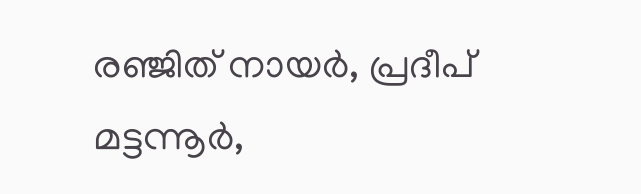രഞ്ജിത് നായര്‍, പ്രദീപ് മട്ടന്നൂര്‍,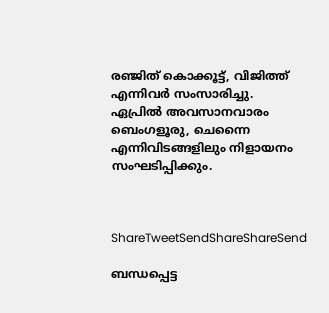രഞ്ജിത് കൊക്കൂട്ട്, വിജിത്ത് എന്നിവര്‍ സംസാരിച്ചു. ഏപ്രില്‍ അവസാനവാരം ബെംഗളൂരു, ചെന്നൈ എന്നിവിടങ്ങളിലും നിളായനം സംഘടിപ്പിക്കും.



ShareTweetSendShareShareSend

ബന്ധപ്പെട്ട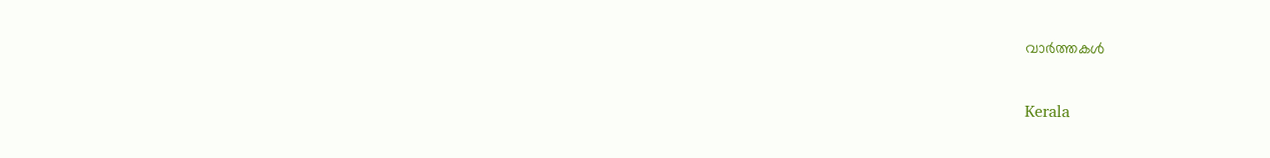വാര്‍ത്തകള്‍

Kerala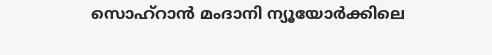സൊഹ്റാന്‍ മംദാനി ന്യൂയോര്‍ക്കിലെ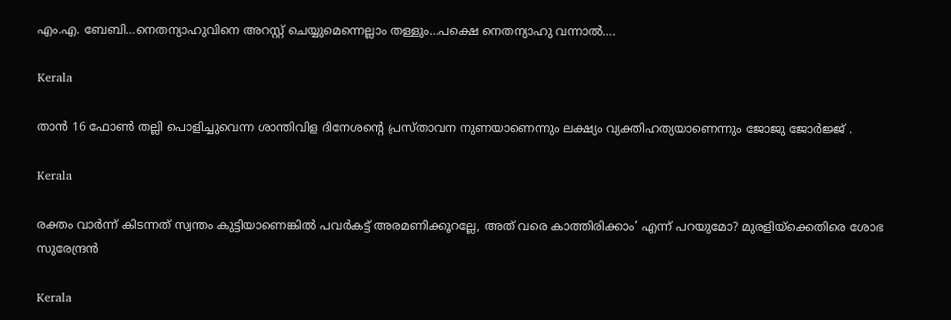എം.എ. ബേബി…നെതന്യാഹുവിനെ അറസ്റ്റ് ചെയ്യുമെന്നെല്ലാം തള്ളും…പക്ഷെ നെതന്യാഹു വന്നാല്‍….

Kerala

താന്‍ 16 ഫോണ്‍ തല്ലി പൊളിച്ചുവെന്ന ശാന്തിവിള ദിനേശന്റെ പ്രസ്താവന നുണയാണെന്നും ലക്ഷ്യം വ്യക്തിഹത്യയാണെന്നും ജോജു ജോര്‍ജ്ജ് .

Kerala

രക്തം വാര്‍ന്ന് കിടന്നത് സ്വന്തം കുട്ടിയാണെങ്കില്‍ പവര്‍കട്ട് അരമണിക്കൂറല്ലേ, അത് വരെ കാത്തിരിക്കാം’ എന്ന് പറയുമോ? മുരളിയ്‌ക്കെതിരെ ശോഭ സുരേന്ദ്രൻ

Kerala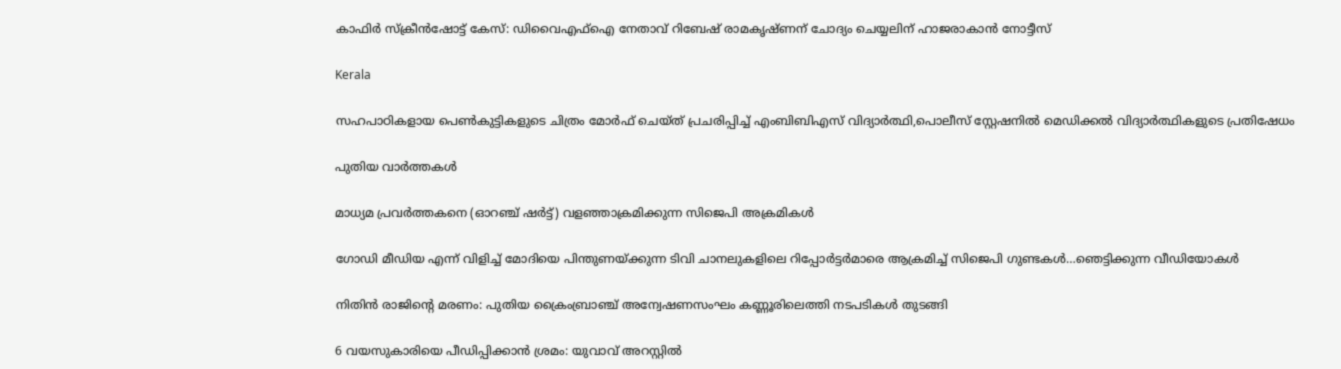കാഫിര്‍ സ്‌ക്രീന്‍ഷോട്ട് കേസ്: ഡിവൈഎഫ്ഐ നേതാവ് റിബേഷ് രാമകൃഷ്ണന് ചോദ്യം ചെയ്യലിന് ഹാജരാകാന്‍ നോട്ടീസ്

Kerala

സഹപാഠികളായ പെണ്‍കുട്ടികളുടെ ചിത്രം മോര്‍ഫ് ചെയ്ത് പ്രചരിപ്പിച്ച് എംബിബിഎസ് വിദ്യാര്‍ത്ഥി,പൊലീസ് സ്റ്റേഷനില്‍ മെഡിക്കല്‍ വിദ്യാര്‍ത്ഥികളുടെ പ്രതിഷേധം

പുതിയ വാര്‍ത്തകള്‍

മാധ്യമ പ്രവര്‍ത്തകനെ (ഓറഞ്ച് ഷര്‍ട്ട്) വളഞ്ഞാക്രമിക്കുന്ന സിജെപി അക്രമികള്‍

ഗോഡി മീഡിയ എന്ന് വിളിച്ച് മോദിയെ പിന്തുണയ്‌ക്കുന്ന ടിവി ചാനലുകളിലെ റിപ്പോര്‍ട്ടര്‍മാരെ ആക്രമിച്ച് സിജെപി ഗുണ്ടകള്‍…ഞെട്ടിക്കുന്ന വീഡിയോകള്‍

നിതിന്‍ രാജിന്റെ മരണം: പുതിയ ക്രൈംബ്രാഞ്ച് അന്വേഷണസംഘം കണ്ണൂരിലെത്തി നടപടികള്‍ തുടങ്ങി

6 വയസുകാരിയെ പീഡിപ്പിക്കാന്‍ ശ്രമം: യുവാവ് അറസ്റ്റില്‍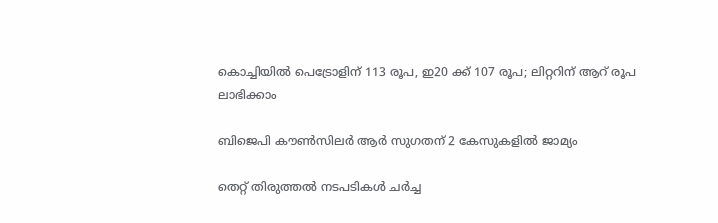കൊച്ചിയില്‍ പെട്രോളിന് 113 രൂപ, ഇ20 ക്ക് 107 രൂപ; ലിറ്ററിന് ആറ് രൂപ ലാഭിക്കാം

ബിജെപി കൗണ്‍സിലര്‍ ആര്‍ സുഗതന് 2 കേസുകളില്‍ ജാമ്യം

തെറ്റ് തിരുത്തല്‍ നടപടികള്‍ ചര്‍ച്ച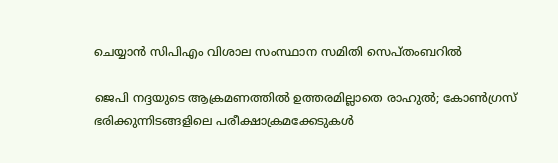ചെയ്യാന്‍ സിപിഎം വിശാല സംസ്ഥാന സമിതി സെപ്തംബറില്‍

ജെപി നദ്ദയുടെ ആക്രമണത്തില്‍ ഉത്തരമില്ലാതെ രാഹുല്‍; കോണ്‍ഗ്രസ് ഭരിക്കുന്നിടങ്ങളിലെ പരീക്ഷാക്രമക്കേടുകള്‍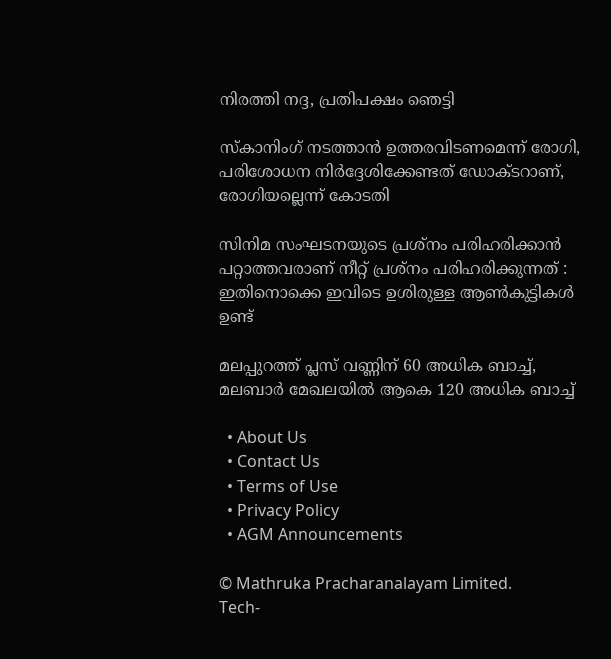നിരത്തി നദ്ദ, പ്രതിപക്ഷം ഞെട്ടി

സ്‌കാനിംഗ് നടത്താന്‍ ഉത്തരവിടണമെന്ന് രോഗി, പരിശോധന നിര്‍ദ്ദേശിക്കേണ്ടത് ഡോക്ടറാണ്, രോഗിയല്ലെന്ന് കോടതി

സിനിമ സംഘടനയുടെ പ്രശ്നം പരിഹരിക്കാൻ പറ്റാത്തവരാണ് നീറ്റ് പ്രശ്നം പരിഹരിക്കുന്നത് : ഇതിനൊക്കെ ഇവിടെ ഉശിരുള്ള ആൺകുട്ടികൾ ഉണ്ട്

മലപ്പുറത്ത് പ്ലസ് വണ്ണിന് 60 അധിക ബാച്ച്, മലബാര്‍ മേഖലയില്‍ ആകെ 120 അധിക ബാച്ച്

  • About Us
  • Contact Us
  • Terms of Use
  • Privacy Policy
  • AGM Announcements

© Mathruka Pracharanalayam Limited.
Tech-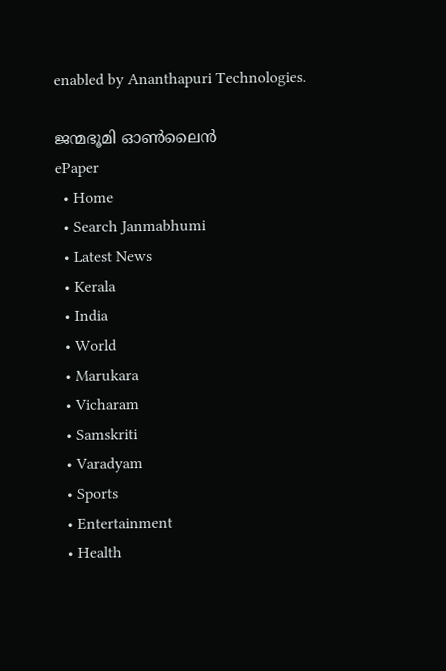enabled by Ananthapuri Technologies.

ജന്മഭൂമി ഓണ്‍ലൈന്‍
ePaper
  • Home
  • Search Janmabhumi
  • Latest News
  • Kerala
  • India
  • World
  • Marukara
  • Vicharam
  • Samskriti
  • Varadyam
  • Sports
  • Entertainment
  • Health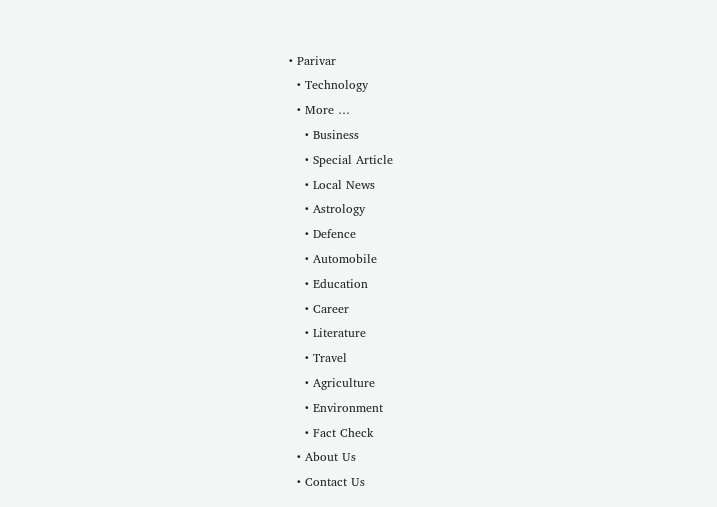• Parivar
  • Technology
  • More …
    • Business
    • Special Article
    • Local News
    • Astrology
    • Defence
    • Automobile
    • Education
    • Career
    • Literature
    • Travel
    • Agriculture
    • Environment
    • Fact Check
  • About Us
  • Contact Us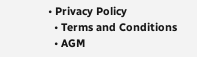• Privacy Policy
  • Terms and Conditions
  • AGM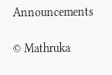Announcements

© Mathruka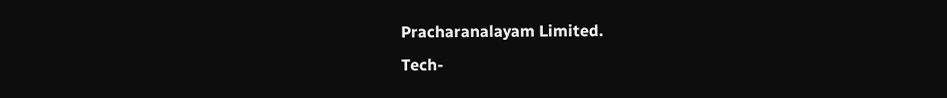Pracharanalayam Limited.
Tech-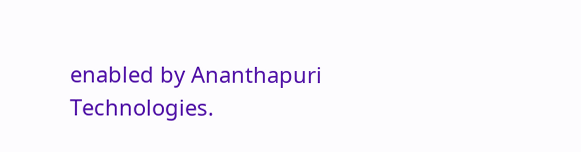enabled by Ananthapuri Technologies.